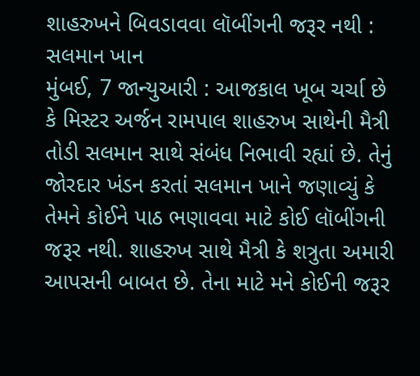શાહરુખને બિવડાવવા લૉબીંગની જરૂર નથી : સલમાન ખાન
મુંબઈ, 7 જાન્યુઆરી : આજકાલ ખૂબ ચર્ચા છે કે મિસ્ટર અર્જન રામપાલ શાહરુખ સાથેની મૈત્રી તોડી સલમાન સાથે સંબંધ નિભાવી રહ્યાં છે. તેનું જોરદાર ખંડન કરતાં સલમાન ખાને જણાવ્યું કે તેમને કોઈને પાઠ ભણાવવા માટે કોઈ લૉબીંગની જરૂર નથી. શાહરુખ સાથે મૈત્રી કે શત્રુતા અમારી આપસની બાબત છે. તેના માટે મને કોઈની જરૂર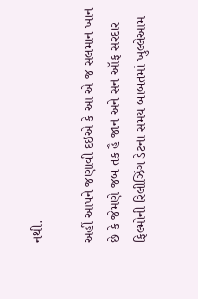નથી.

અહીં આપને જણાવી દઇએ કે આ એ જ સલમાન ખાન છે કે જેમણે જબ તક હૈ જાન અને સન ઑફ સરદાર ફિલ્મોની રિલીઝિંગ ડેટના સમય બાબતમાં ખુલ્લેઆમ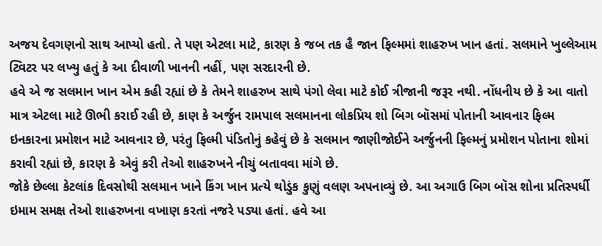અજય દેવગણનો સાથ આપ્યો હતો. તે પણ એટલા માટે, કારણ કે જબ તક હૈ જાન ફિલ્મમાં શાહરુખ ખાન હતાં. સલમાને ખુલ્લેઆમ ટ્વિટર પર લખ્યુ હતું કે આ દીવાળી ખાનની નહીં, પણ સરદારની છે.
હવે એ જ સલમાન ખાન એમ કહી રહ્યાં છે કે તેમને શાહરુખ સાથે પંગો લેવા માટે કોઈ ત્રીજાની જરૂર નથી. નોંધનીય છે કે આ વાતો માત્ર એટલા માટે ઊભી કરાઈ રહી છે, કાણ કે અર્જુન રામપાલ સલમાનના લોકપ્રિય શો બિગ બૉસમાં પોતાની આવનાર ફિલ્મ ઇનકારના પ્રમોશન માટે આવનાર છે, પરંતુ ફિલ્મી પંડિતોનું કહેવું છે કે સલમાન જાણીજોઈને અર્જુનની ફિલ્મનું પ્રમોશન પોતાના શોમાં કરાવી રહ્યાં છે, કારણ કે એવું કરી તેઓ શાહરુખને નીચું બતાવવા માંગે છે.
જોકે છેલ્લા કેટલાંક દિવસોથી સલમાન ખાને કિંગ ખાન પ્રત્યે થોડુંક કુણું વલણ અપનાવ્યું છે. આ અગાઉ બિગ બૉસ શોના પ્રતિસ્પર્ધી ઇમામ સમક્ષ તેઓ શાહરુખના વખાણ કરતાં નજરે પડ્યા હતાં. હવે આ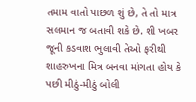તમામ વાતો પાછળ શું છે, તે તો માત્ર સલમાન જ બતાવી શકે છે. શી ખબર જૂની કડવાશ ભુલાવી તેઓ ફરીથી શાહરુખના મિત્ર બનવા માંગતા હોય કે પછી મીઠું-મીઠું બોલી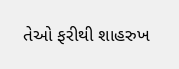તેઓ ફરીથી શાહરુખ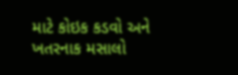માટે કોઇક કડવો અને ખતરનાક મસાલો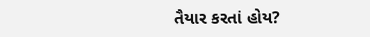તૈયાર કરતાં હોય?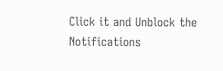Click it and Unblock the Notifications